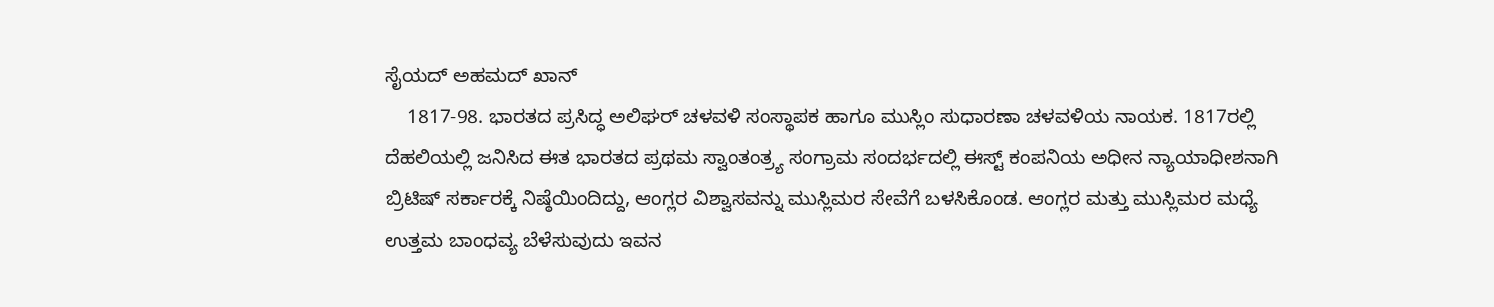ಸೈಯದ್ ಅಹಮದ್ ಖಾನ್
    1817-98. ಭಾರತದ ಪ್ರಸಿದ್ಧ ಅಲಿಘರ್ ಚಳವಳಿ ಸಂಸ್ಥಾಪಕ ಹಾಗೂ ಮುಸ್ಲಿಂ ಸುಧಾರಣಾ ಚಳವಳಿಯ ನಾಯಕ. 1817ರಲ್ಲಿ ದೆಹಲಿಯಲ್ಲಿ ಜನಿಸಿದ ಈತ ಭಾರತದ ಪ್ರಥಮ ಸ್ವಾಂತಂತ್ರ್ಯ ಸಂಗ್ರಾಮ ಸಂದರ್ಭದಲ್ಲಿ ಈಸ್ಟ್ ಕಂಪನಿಯ ಅಧೀನ ನ್ಯಾಯಾಧೀಶನಾಗಿ ಬ್ರಿಟಿಷ್ ಸರ್ಕಾರಕ್ಕೆ ನಿಷ್ಠೆಯಿಂದಿದ್ದು, ಆಂಗ್ಲರ ವಿಶ್ವಾಸವನ್ನು ಮುಸ್ಲಿಮರ ಸೇವೆಗೆ ಬಳಸಿಕೊಂಡ. ಆಂಗ್ಲರ ಮತ್ತು ಮುಸ್ಲಿಮರ ಮಧ್ಯೆ ಉತ್ತಮ ಬಾಂಧವ್ಯ ಬೆಳೆಸುವುದು ಇವನ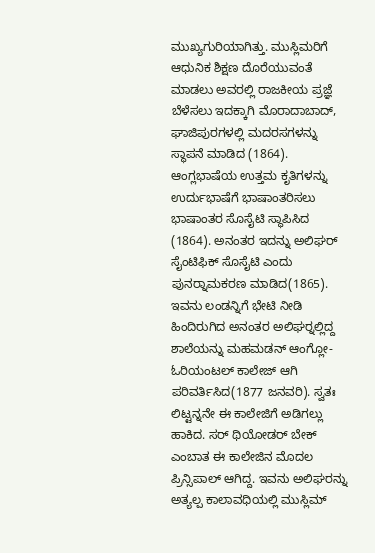ಮುಖ್ಯಗುರಿಯಾಗಿತ್ತು. ಮುಸ್ಲಿಮರಿಗೆ ಆಧುನಿಕ ಶಿಕ್ಷಣ ದೊರೆಯುವಂತೆ ಮಾಡಲು ಅವರಲ್ಲಿ ರಾಜಕೀಯ ಪ್ರಜ್ಞೆ ಬೆಳೆಸಲು ಇದಕ್ಕಾಗಿ ಮೊರಾದಾಬಾದ್, ಘಾಜಿಪುರಗಳಲ್ಲಿ ಮದರಸಗಳನ್ನು ಸ್ಥಾಪನೆ ಮಾಡಿದ (1864). ಆಂಗ್ಲಭಾಷೆಯ ಉತ್ತಮ ಕೃತಿಗಳನ್ನು ಉರ್ದುಭಾಷೆಗೆ ಭಾಷಾಂತರಿಸಲು ಭಾಷಾಂತರ ಸೊಸೈಟಿ ಸ್ಥಾಪಿಸಿದ (1864). ಅನಂತರ ಇದನ್ನು ಅಲಿಘರ್ ಸೈಂಟಿಫಿಕ್ ಸೊಸೈಟಿ ಎಂದು ಪುನರ್‍ನಾಮಕರಣ ಮಾಡಿದ(1865). ಇವನು ಲಂಡನ್ನಿಗೆ ಭೇಟಿ ನೀಡಿ ಹಿಂದಿರುಗಿದ ಅನಂತರ ಅಲಿಘರ್‍ನಲ್ಲಿದ್ದ ಶಾಲೆಯನ್ನು ಮಹಮಡನ್ ಆಂಗ್ಲೋ-ಓರಿಯಂಟಲ್ ಕಾಲೇಜ್ ಆಗಿ ಪರಿವರ್ತಿಸಿದ(1877 ಜನವರಿ). ಸ್ವತಃ ಲಿಟ್ಟನ್ನನೇ ಈ ಕಾಲೇಜಿಗೆ ಅಡಿಗಲ್ಲು ಹಾಕಿದ. ಸರ್ ಥಿಯೋಡರ್ ಬೇಕ್ ಎಂಬಾತ ಈ ಕಾಲೇಜಿನ ಮೊದಲ ಪ್ರಿನ್ಸಿಪಾಲ್ ಆಗಿದ್ದ. ಇವನು ಅಲಿಘರನ್ನು ಅತ್ಯಲ್ಪ ಕಾಲಾವಧಿಯಲ್ಲಿ ಮುಸ್ಲಿಮ್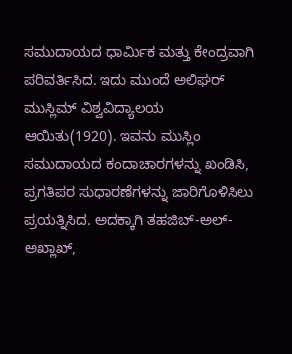ಸಮುದಾಯದ ಧಾರ್ಮಿಕ ಮತ್ತು ಕೇಂದ್ರವಾಗಿ ಪರಿವರ್ತಿಸಿದ. ಇದು ಮುಂದೆ ಅಲಿಘರ್ ಮುಸ್ಲಿಮ್ ವಿಶ್ವವಿದ್ಯಾಲಯ ಆಯಿತು(1920). ಇವನು ಮುಸ್ಲಿಂ ಸಮುದಾಯದ ಕಂದಾಚಾರಗಳನ್ನು ಖಂಡಿಸಿ, ಪ್ರಗತಿಪರ ಸುಧಾರಣೆಗಳನ್ನು ಜಾರಿಗೊಳಿಸಿಲು ಪ್ರಯತ್ನಿಸಿದ. ಅದಕ್ಕಾಗಿ ತಹಜಿಬ್-ಅಲ್-ಅಖ್ಲಾಖ್,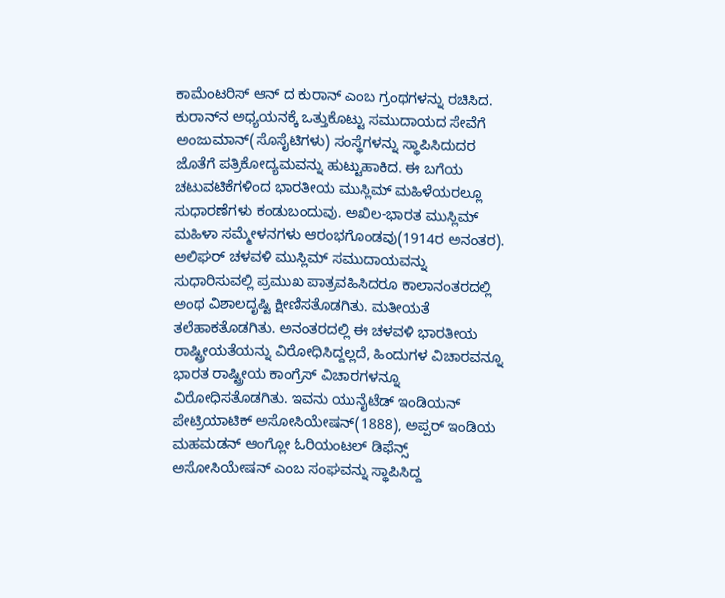ಕಾಮೆಂಟರಿಸ್ ಆನ್ ದ ಕುರಾನ್ ಎಂಬ ಗ್ರಂಥಗಳನ್ನು ರಚಿಸಿದ. ಕುರಾನ್‍ನ ಅಧ್ಯಯನಕ್ಕೆ ಒತ್ತುಕೊಟ್ಟು ಸಮುದಾಯದ ಸೇವೆಗೆ ಅಂಜುಮಾನ್(ಸೊಸೈಟಿಗಳು) ಸಂಸ್ಥೆಗಳನ್ನು ಸ್ಥಾಪಿಸಿದುದರ ಜೊತೆಗೆ ಪತ್ರಿಕೋದ್ಯಮವನ್ನು ಹುಟ್ಟುಹಾಕಿದ. ಈ ಬಗೆಯ ಚಟುವಟಿಕೆಗಳಿಂದ ಭಾರತೀಯ ಮುಸ್ಲಿಮ್ ಮಹಿಳೆಯರಲ್ಲೂ ಸುಧಾರಣೆಗಳು ಕಂಡುಬಂದುವು. ಅಖಿಲ-ಭಾರತ ಮುಸ್ಲಿಮ್ ಮಹಿಳಾ ಸಮ್ಮೇಳನಗಳು ಆರಂಭಗೊಂಡವು(1914ರ ಅನಂತರ). ಅಲಿಘರ್ ಚಳವಳಿ ಮುಸ್ಲಿಮ್ ಸಮುದಾಯವನ್ನು ಸುಧಾರಿಸುವಲ್ಲಿ ಪ್ರಮುಖ ಪಾತ್ರವಹಿಸಿದರೂ ಕಾಲಾನಂತರದಲ್ಲಿ ಅಂಥ ವಿಶಾಲದೃಷ್ಟಿ ಕ್ಷೀಣಿಸತೊಡಗಿತು. ಮತೀಯತೆ ತಲೆಹಾಕತೊಡಗಿತು. ಅನಂತರದಲ್ಲಿ ಈ ಚಳವಳಿ ಭಾರತೀಯ ರಾಷ್ಟ್ರೀಯತೆಯನ್ನು ವಿರೋಧಿಸಿದ್ದಲ್ಲದೆ, ಹಿಂದುಗಳ ವಿಚಾರವನ್ನೂ ಭಾರತ ರಾಷ್ಟ್ರೀಯ ಕಾಂಗ್ರೆಸ್ ವಿಚಾರಗಳನ್ನೂ ವಿರೋಧಿಸತೊಡಗಿತು. ಇವನು ಯುನೈಟೆಡ್ ಇಂಡಿಯನ್ ಪೇಟ್ರಿಯಾಟಿಕ್ ಅಸೋಸಿಯೇಷನ್(1888), ಅಪ್ಪರ್ ಇಂಡಿಯ ಮಹಮಡನ್ ಆಂಗ್ಲೋ ಓರಿಯಂಟಲ್ ಡಿಫೆನ್ಸ್ ಅಸೋಸಿಯೇಷನ್ ಎಂಬ ಸಂಘವನ್ನು ಸ್ಥಾಪಿಸಿದ್ದ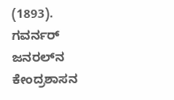(1893). ಗವರ್ನರ್ ಜನರಲ್‍ನ ಕೇಂದ್ರಶಾಸನ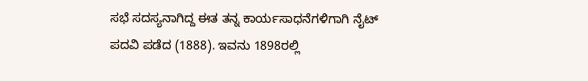ಸಭೆ ಸದಸ್ಯನಾಗಿದ್ದ ಈತ ತನ್ನ ಕಾರ್ಯಸಾಧನೆಗಳಿಗಾಗಿ ನೈಟ್ ಪದವಿ ಪಡೆದ (1888). ಇವನು 1898ರಲ್ಲಿ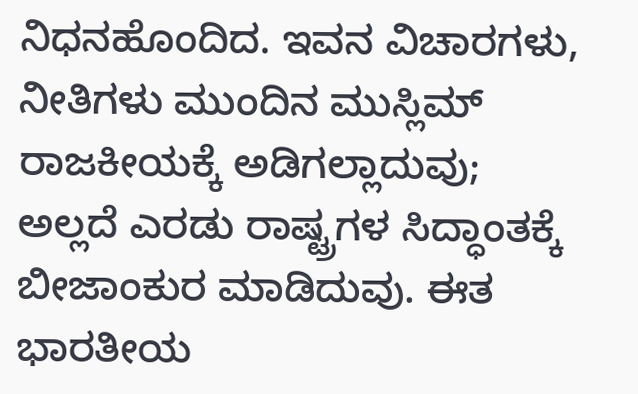ನಿಧನಹೊಂದಿದ. ಇವನ ವಿಚಾರಗಳು, ನೀತಿಗಳು ಮುಂದಿನ ಮುಸ್ಲಿಮ್ ರಾಜಕೀಯಕ್ಕೆ ಅಡಿಗಲ್ಲಾದುವು; ಅಲ್ಲದೆ ಎರಡು ರಾಷ್ಟ್ರಗಳ ಸಿದ್ಧಾಂತಕ್ಕೆ ಬೀಜಾಂಕುರ ಮಾಡಿದುವು. ಈತ ಭಾರತೀಯ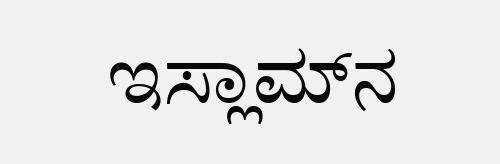ಇಸ್ಲಾಮ್‍ನ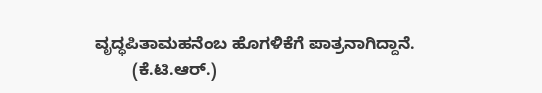ವೃದ್ಧಪಿತಾಮಹನೆಂಬ ಹೊಗಳಿಕೆಗೆ ಪಾತ್ರನಾಗಿದ್ದಾನೆ.
        (ಕೆ.ಟಿ.ಆರ್.)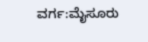ವರ್ಗ:ಮೈಸೂರು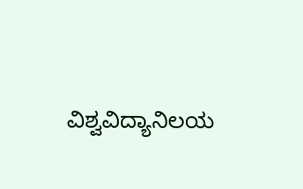ವಿಶ್ವವಿದ್ಯಾನಿಲಯ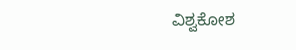ವಿಶ್ವಕೋಶ